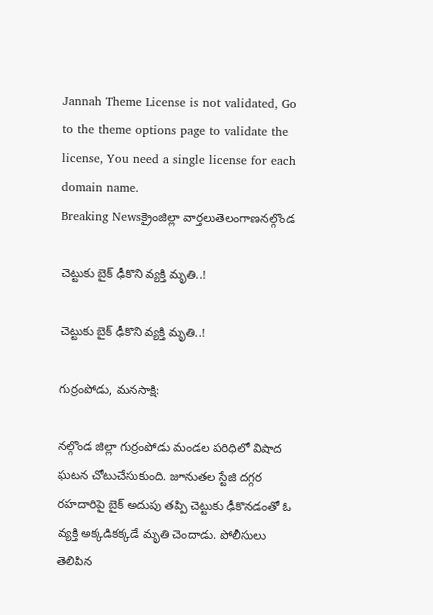Jannah Theme License is not validated, Go to the theme options page to validate the license, You need a single license for each domain name.
Breaking Newsక్రైంజిల్లా వార్తలుతెలంగాణనల్గొండ

చెట్టుకు బైక్‌ ఢీకొని వ్యక్తి మృతి..!

చెట్టుకు బైక్‌ ఢీకొని వ్యక్తి మృతి..!

గుర్రంపోడు, మనసాక్షి:

నల్గొండ జిల్లా గుర్రంపోడు మండల పరిధిలో విషాద ఘటన చోటుచేసుకుంది. జూనుతల స్టేజి దగ్గర రహదారిపై బైక్‌ అదుపు తప్పి చెట్టుకు ఢీకొనడంతో ఓ వ్యక్తి అక్కడికక్కడే మృతి చెందాడు. పోలీసులు తెలిపిన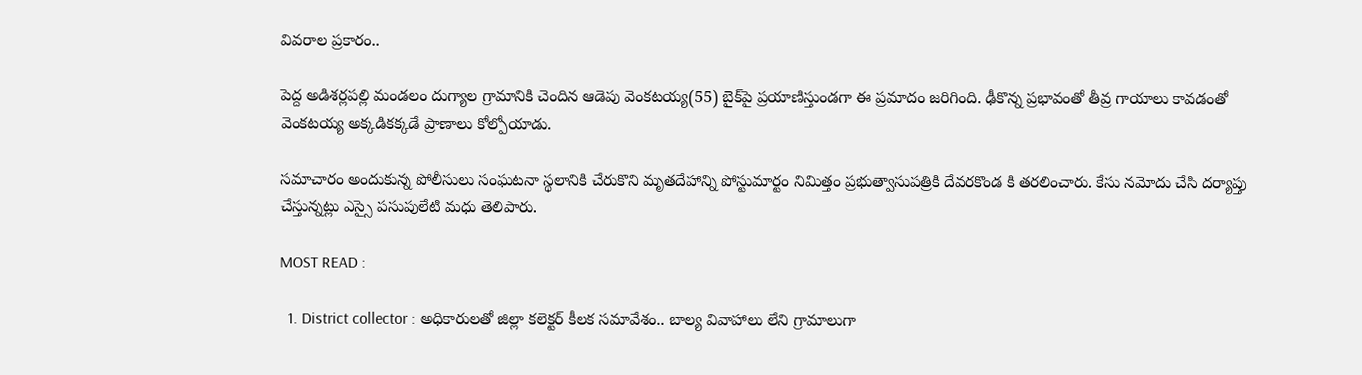వివరాల ప్రకారం..

పెద్ద అడిశర్లపల్లి మండలం దుగ్యాల గ్రామానికి చెందిన ఆడెపు వెంకటయ్య(55) బైక్‌పై ప్రయాణిస్తుండగా ఈ ప్రమాదం జరిగింది. ఢీకొన్న ప్రభావంతో తీవ్ర గాయాలు కావడంతో వెంకటయ్య అక్కడికక్కడే ప్రాణాలు కోల్పోయాడు.

సమాచారం అందుకున్న పోలీసులు సంఘటనా స్థలానికి చేరుకొని మృతదేహాన్ని పోస్టుమార్టం నిమిత్తం ప్రభుత్వాసుపత్రికి దేవరకొండ కి తరలించారు. కేసు నమోదు చేసి దర్యాప్తు చేస్తున్నట్లు ఎస్సై పసుపులేటి మధు తెలిపారు.

MOST READ :

  1. District collector : అధికారులతో జిల్లా కలెక్టర్ కీలక సమావేశం.. బాల్య వివాహాలు లేని గ్రామాలుగా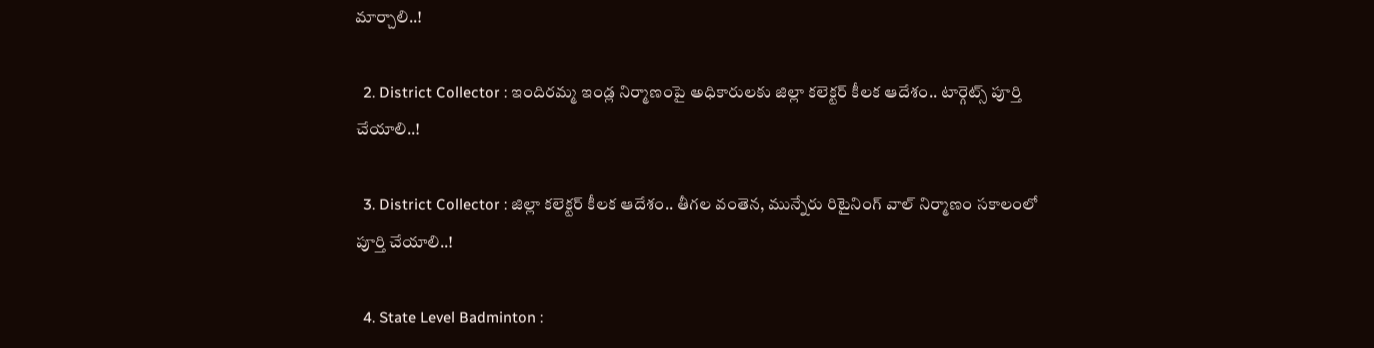మార్చాలి..!

  2. District Collector : ఇందిరమ్మ ఇండ్ల నిర్మాణంపై అధికారులకు జిల్లా కలెక్టర్ కీలక ఆదేశం.. టార్గెట్స్ పూర్తి చేయాలి..!

  3. District Collector : జిల్లా కలెక్టర్ కీలక ఆదేశం.. తీగల వంతెన, మున్నేరు రిటైనింగ్ వాల్ నిర్మాణం సకాలంలో పూర్తి చేయాలి..!

  4. State Level Badminton :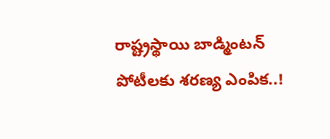రాష్ట్రస్థాయి బాడ్మింటన్‌ పోటీలకు శరణ్య ఎంపిక..!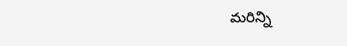మరిన్ని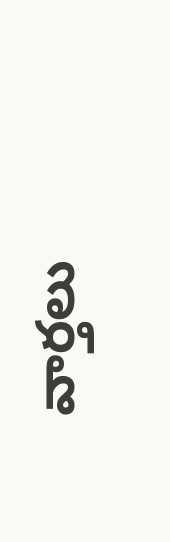వార్తలు